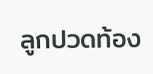ลูกปวดท้อง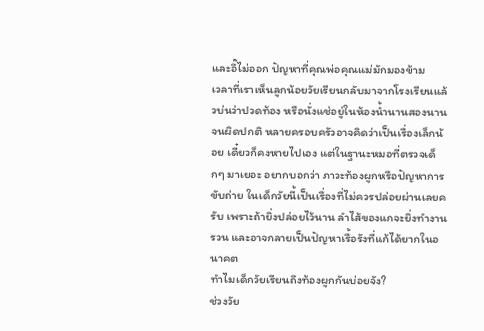และอึ๊ไม่ออก ปัญหาที่คุณพ่อคุณแม่มักมองข้าม
เวลาที่เราเห็นลูกน้อยวัยเรียนกลับมาจากโรงเรียนแล้วบ่นว่าปวดท้อง หรือนั่งแช่อยู่ในห้องน้ำนานสองนานจนผิดปกติ หลายครอบครัวอาจคิดว่าเป็นเรื่องเล็กน้อย เดี๋ยวก็คงหายไปเอง แต่ในฐานะหมอที่ตรวจเด็กๆ มาเยอะ อยากบอกว่า ภาวะท้องผูกหรือปัญหาการขับถ่าย ในเด็กวัยนี้เป็นเรื่องที่ไม่ควรปล่อยผ่านเลยครับ เพราะถ้ายิ่งปล่อยไว้นาน ลำไส้ของแกจะยิ่งทำงานรวน และอาจกลายเป็นปัญหาเรื้อรังที่แก้ได้ยากในอนาคต
ทำไมเด็กวัยเรียนถึงท้องผูกกันบ่อยจัง?
ช่วงวัย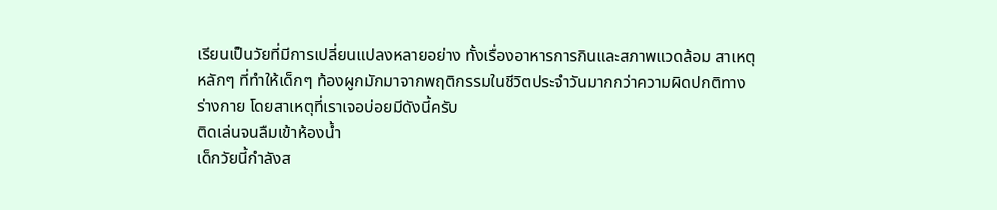เรียนเป็นวัยที่มีการเปลี่ยนแปลงหลายอย่าง ทั้งเรื่องอาหารการกินและสภาพแวดล้อม สาเหตุหลักๆ ที่ทำให้เด็กๆ ท้องผูกมักมาจากพฤติกรรมในชีวิตประจำวันมากกว่าความผิดปกติทางร่างกาย โดยสาเหตุที่เราเจอบ่อยมีดังนี้ครับ
ติดเล่นจนลืมเข้าห้องน้ำ
เด็กวัยนี้กำลังส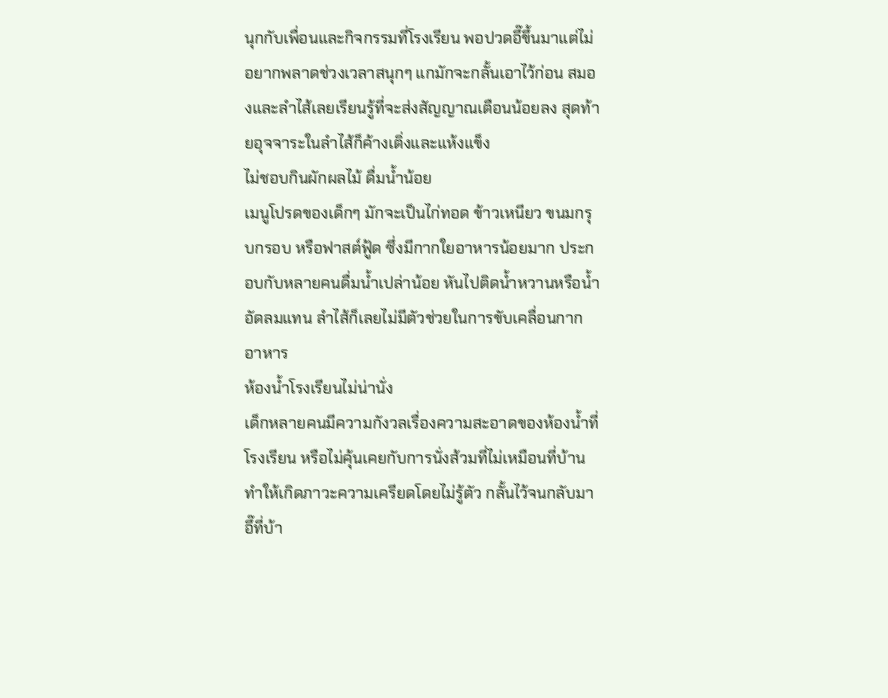นุกกับเพื่อนและกิจกรรมที่โรงเรียน พอปวดอึ๊ขึ้นมาแต่ไม่อยากพลาดช่วงเวลาสนุกๆ แกมักจะกลั้นเอาไว้ก่อน สมองและลำไส้เลยเรียนรู้ที่จะส่งสัญญาณเตือนน้อยลง สุดท้ายอุจจาระในลำไส้ก็ค้างเติ่งและแห้งแข็ง
ไม่ชอบกินผักผลไม้ ดื่มน้ำน้อย
เมนูโปรดของเด็กๆ มักจะเป็นไก่ทอด ข้าวเหนียว ขนมกรุบกรอบ หรือฟาสต์ฟู้ด ซึ่งมีกากใยอาหารน้อยมาก ประกอบกับหลายคนดื่มน้ำเปล่าน้อย หันไปติดน้ำหวานหรือน้ำอัดลมแทน ลำไส้ก็เลยไม่มีตัวช่วยในการขับเคลื่อนกากอาหาร
ห้องน้ำโรงเรียนไม่น่านั่ง
เด็กหลายคนมีความกังวลเรื่องความสะอาดของห้องน้ำที่โรงเรียน หรือไม่คุ้นเคยกับการนั่งส้วมที่ไม่เหมือนที่บ้าน ทำให้เกิดภาวะความเครียดโดยไม่รู้ตัว กลั้นไว้จนกลับมาอึ๊ที่บ้า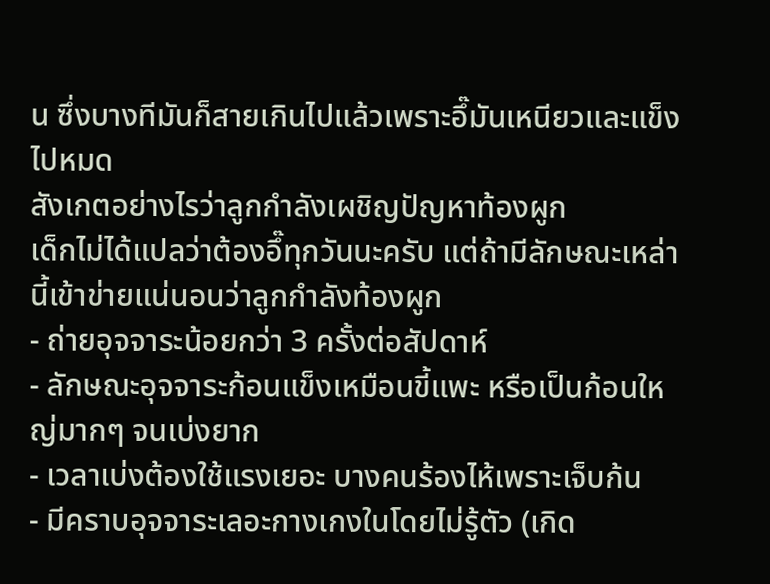น ซึ่งบางทีมันก็สายเกินไปแล้วเพราะอึ๊มันเหนียวและแข็งไปหมด
สังเกตอย่างไรว่าลูกกำลังเผชิญปัญหาท้องผูก
เด็กไม่ได้แปลว่าต้องอึ๊ทุกวันนะครับ แต่ถ้ามีลักษณะเหล่านี้เข้าข่ายแน่นอนว่าลูกกำลังท้องผูก
- ถ่ายอุจจาระน้อยกว่า 3 ครั้งต่อสัปดาห์
- ลักษณะอุจจาระก้อนแข็งเหมือนขี้แพะ หรือเป็นก้อนใหญ่มากๆ จนเบ่งยาก
- เวลาเบ่งต้องใช้แรงเยอะ บางคนร้องไห้เพราะเจ็บก้น
- มีคราบอุจจาระเลอะกางเกงในโดยไม่รู้ตัว (เกิด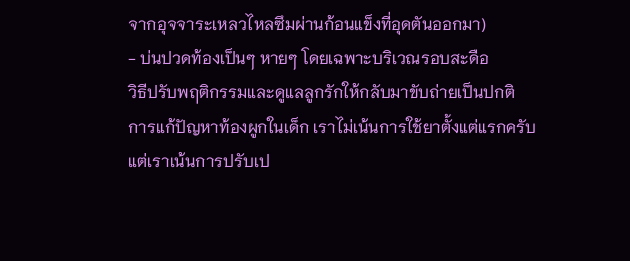จากอุจจาระเหลวไหลซึมผ่านก้อนแข็งที่อุดตันออกมา)
- บ่นปวดท้องเป็นๆ หายๆ โดยเฉพาะบริเวณรอบสะดือ
วิธีปรับพฤติกรรมและดูแลลูกรักให้กลับมาขับถ่ายเป็นปกติ
การแก้ปัญหาท้องผูกในเด็ก เราไม่เน้นการใช้ยาตั้งแต่แรกครับ แต่เราเน้นการปรับเป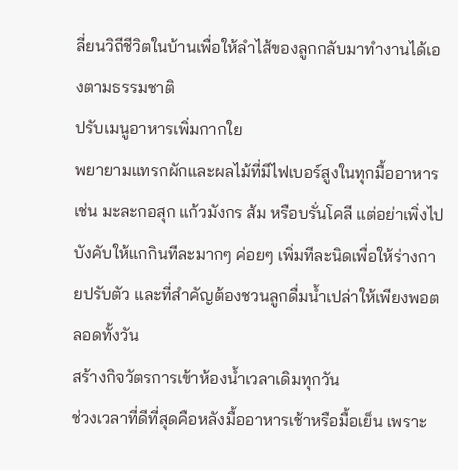ลี่ยนวิถีชีวิตในบ้านเพื่อให้ลำไส้ของลูกกลับมาทำงานได้เองตามธรรมชาติ
ปรับเมนูอาหารเพิ่มกากใย
พยายามแทรกผักและผลไม้ที่มีไฟเบอร์สูงในทุกมื้ออาหาร เช่น มะละกอสุก แก้วมังกร ส้ม หรือบรั่นโคลี แต่อย่าเพิ่งไปบังคับให้แกกินทีละมากๆ ค่อยๆ เพิ่มทีละนิดเพื่อให้ร่างกายปรับตัว และที่สำคัญต้องชวนลูกดื่มน้ำเปล่าให้เพียงพอตลอดทั้งวัน
สร้างกิจวัตรการเข้าห้องน้ำเวลาเดิมทุกวัน
ช่วงเวลาที่ดีที่สุดคือหลังมื้ออาหารเช้าหรือมื้อเย็น เพราะ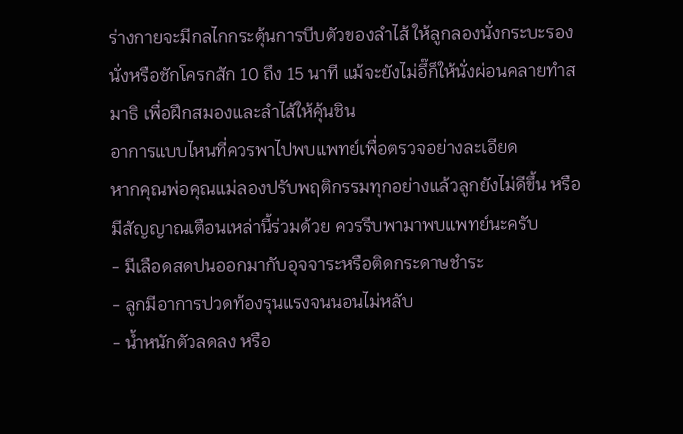ร่างกายจะมีกลไกกระตุ้นการบีบตัวของลำไส้ ให้ลูกลองนั่งกระบะรองนั่งหรือชักโครกสัก 10 ถึง 15 นาที แม้จะยังไม่อึ๊ก็ให้นั่งผ่อนคลายทำสมาธิ เพื่อฝึกสมองและลำไส้ให้คุ้นชิน
อาการแบบไหนที่ควรพาไปพบแพทย์เพื่อตรวจอย่างละเอียด
หากคุณพ่อคุณแม่ลองปรับพฤติกรรมทุกอย่างแล้วลูกยังไม่ดีขึ้น หรือมีสัญญาณเตือนเหล่านี้ร่วมด้วย ควรรีบพามาพบแพทย์นะครับ
- มีเลือดสดปนออกมากับอุจจาระหรือติดกระดาษชำระ
- ลูกมีอาการปวดท้องรุนแรงจนนอนไม่หลับ
- น้ำหนักตัวลดลง หรือ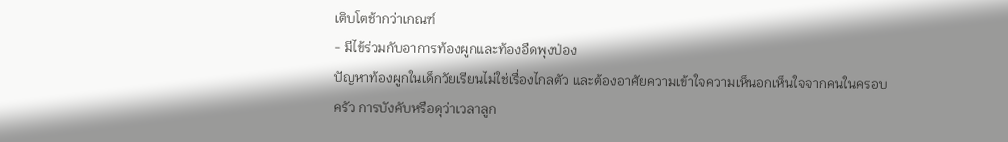เติบโตช้ากว่าเกณฑ์
- มีไข้ร่วมกับอาการท้องผูกและท้องอืดพุงป่อง
ปัญหาท้องผูกในเด็กวัยเรียนไม่ใช่เรื่องไกลตัว และต้องอาศัยความเข้าใจความเห็นอกเห็นใจจากคนในครอบครัว การบังคับหรือดุว่าเวลาลูก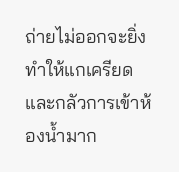ถ่ายไม่ออกจะยิ่งทำให้แกเครียดและกลัวการเข้าห้องน้ำมาก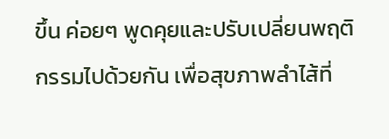ขึ้น ค่อยๆ พูดคุยและปรับเปลี่ยนพฤติกรรมไปด้วยกัน เพื่อสุขภาพลำไส้ที่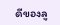ดีของลู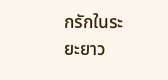กรักในระยะยาว